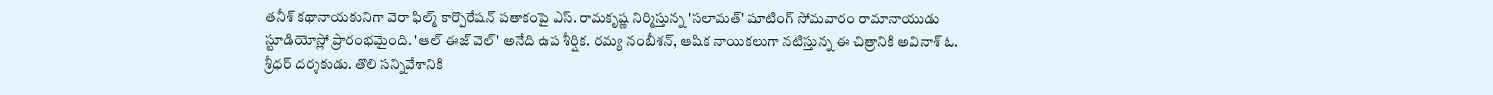తనీశ్ కథానాయకునిగా వెరా ఫిల్మ్ కార్పొరేషన్ పతాకంపై ఎస్. రామకృష్ణ నిర్మిస్తున్న 'సలామత్' షూటింగ్ సోమవారం రామానాయుడు
స్టూడియోస్లో ప్రారంభమైంది. 'ఆల్ ఈజ్ వెల్' అనేది ఉప శీర్షిక. రమ్య నంబీశన్, ఆషిక నాయికలుగా నటిస్తున్న ఈ చిత్రానికి అవినాశ్ ఓ.
శ్రీధర్ దర్శకుడు. తొలి సన్నివేశానికి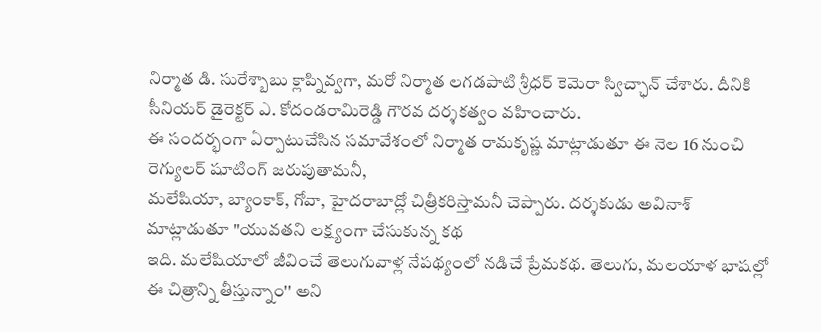నిర్మాత డి. సురేశ్బాబు క్లాప్నివ్వగా, మరో నిర్మాత లగడపాటి శ్రీధర్ కెమెరా స్విచ్ఛాన్ చేశారు. దీనికి
సీనియర్ డైరెక్టర్ ఎ. కోదండరామిరెడ్డి గౌరవ దర్శకత్వం వహించారు.
ఈ సందర్భంగా ఏర్పాటుచేసిన సమావేశంలో నిర్మాత రామకృష్ణ మాట్లాడుతూ ఈ నెల 16 నుంచి రెగ్యులర్ షూటింగ్ జరుపుతామనీ,
మలేషియా, బ్యాంకాక్, గోవా, హైదరాబాద్లో చిత్రీకరిస్తామనీ చెప్పారు. దర్శకుడు అవినాశ్ మాట్లాడుతూ "యువతని లక్ష్యంగా చేసుకున్న కథ
ఇది. మలేషియాలో జీవించే తెలుగువాళ్ల నేపథ్యంలో నడిచే ప్రేమకథ. తెలుగు, మలయాళ భాషల్లో ఈ చిత్రాన్ని తీస్తున్నాం'' అని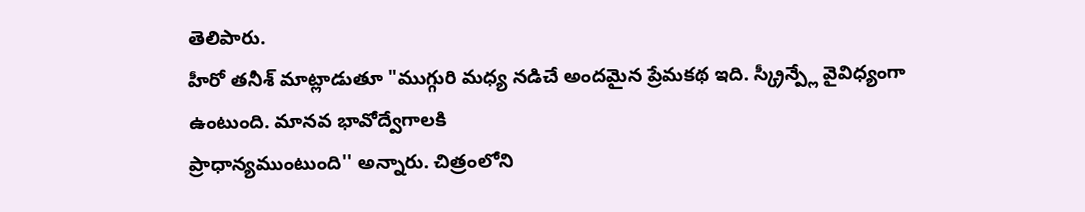తెలిపారు.
హీరో తనీశ్ మాట్లాడుతూ "ముగ్గురి మధ్య నడిచే అందమైన ప్రేమకథ ఇది. స్క్రీన్ప్లే వైవిధ్యంగా ఉంటుంది. మానవ భావోద్వేగాలకి
ప్రాధాన్యముంటుంది'' అన్నారు. చిత్రంలోని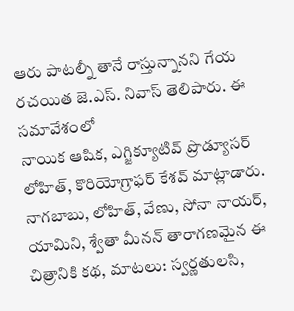ఆరు పాటల్నీ తానే రాస్తున్నానని గేయ రచయిత జె.ఎస్. నివాస్ తెలిపారు. ఈ సమావేశంలో
నాయిక ఆషిక, ఎగ్జిక్యూటివ్ ప్రొడ్యూసర్ లోహిత్, కొరియోగ్రాఫర్ కేశవ్ మాట్లాడారు.
నాగబాబు, లోహిత్, వేణు, సోనా నాయర్, యామిని, శ్వేతా మీనన్ తారాగణమైన ఈ చిత్రానికి కథ, మాటలు: స్వర్ణతులసి,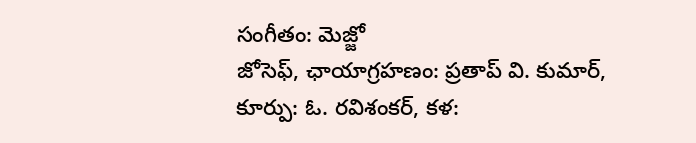సంగీతం: మెజ్జో
జోసెఫ్, ఛాయాగ్రహణం: ప్రతాప్ వి. కుమార్, కూర్పు: ఓ. రవిశంకర్, కళ: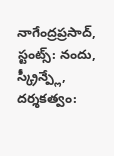నాగేంద్రప్రసాద్, స్టంట్స్: నందు, స్క్రీన్ప్లే, దర్శకత్వం: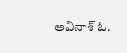అవినాశ్ ఓ.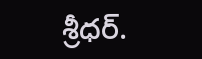శ్రీధర్.